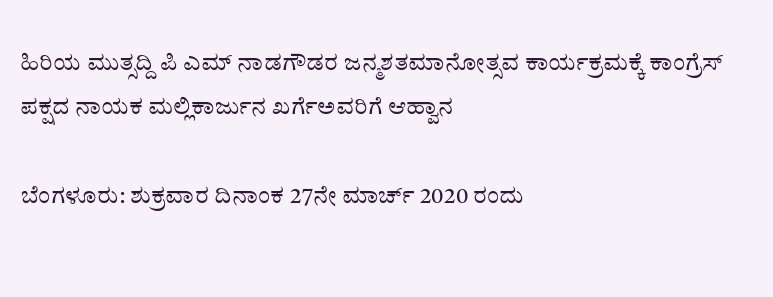ಹಿರಿಯ ಮುತ್ಸದ್ದಿ ಪಿ ಎಮ್ ನಾಡಗೌಡರ ಜನ್ಮಶತಮಾನೋತ್ಸವ ಕಾರ್ಯಕ್ರಮಕ್ಕೆ ಕಾಂಗ್ರೆಸ್ ಪಕ್ಷದ ನಾಯಕ ಮಲ್ಲಿಕಾರ್ಜುನ ಖರ್ಗೆಅವರಿಗೆ ಆಹ್ವಾನ

ಬೆಂಗಳೂರು: ಶುಕ್ರವಾರ ದಿನಾಂಕ 27ನೇ ಮಾರ್ಚ್ 2020 ರಂದು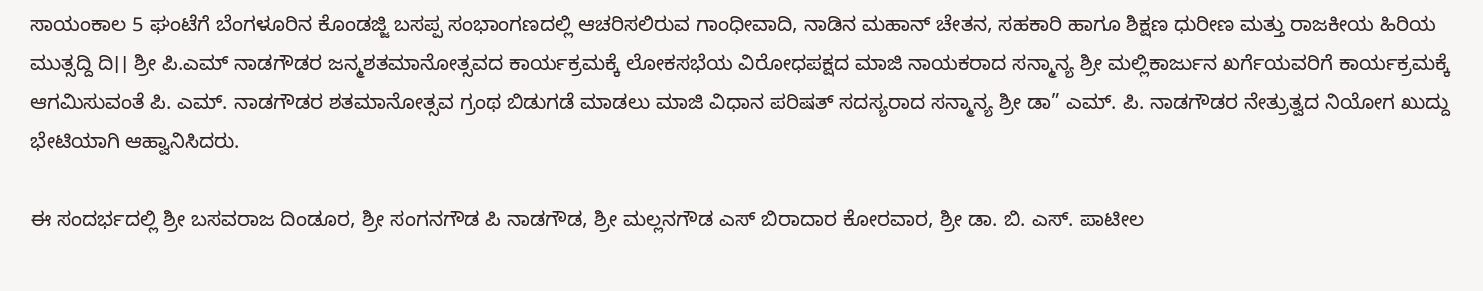ಸಾಯಂಕಾಲ 5 ಘಂಟೆಗೆ ಬೆಂಗಳೂರಿನ ಕೊಂಡಜ್ಜಿ ಬಸಪ್ಪ ಸಂಭಾಂಗಣದಲ್ಲಿ ಆಚರಿಸಲಿರುವ ಗಾಂಧೀವಾದಿ, ನಾಡಿನ ಮಹಾನ್ ಚೇತನ, ಸಹಕಾರಿ ಹಾಗೂ ಶಿಕ್ಷಣ ಧುರೀಣ ಮತ್ತು ರಾಜಕೀಯ ಹಿರಿಯ ಮುತ್ಸದ್ದಿ ದಿ।। ಶ್ರೀ ಪಿ.ಎಮ್ ನಾಡಗೌಡರ ಜನ್ಮಶತಮಾನೋತ್ಸವದ ಕಾರ್ಯಕ್ರಮಕ್ಕೆ ಲೋಕಸಭೆಯ ವಿರೋಧಪಕ್ಷದ ಮಾಜಿ ನಾಯಕರಾದ ಸನ್ಮಾನ್ಯ ಶ್ರೀ ಮಲ್ಲಿಕಾರ್ಜುನ ಖರ್ಗೆಯವರಿಗೆ ಕಾರ್ಯಕ್ರಮಕ್ಕೆ ಆಗಮಿಸುವಂತೆ ಪಿ. ಎಮ್. ನಾಡಗೌಡರ ಶತಮಾನೋತ್ಸವ ಗ್ರಂಥ ಬಿಡುಗಡೆ ಮಾಡಲು ಮಾಜಿ ವಿಧಾನ ಪರಿಷತ್ ಸದಸ್ಯರಾದ ಸನ್ಮಾನ್ಯ ಶ್ರೀ ಡಾ” ಎಮ್. ಪಿ. ನಾಡಗೌಡರ ನೇತ್ರುತ್ವದ ನಿಯೋಗ ಖುದ್ದು ಭೇಟಿಯಾಗಿ ಆಹ್ವಾನಿಸಿದರು.

ಈ ಸಂದರ್ಭದಲ್ಲಿ ಶ್ರೀ ಬಸವರಾಜ ದಿಂಡೂರ, ಶ್ರೀ ಸಂಗನಗೌಡ ಪಿ ನಾಡಗೌಡ, ಶ್ರೀ ಮಲ್ಲನಗೌಡ ಎಸ್ ಬಿರಾದಾರ ಕೋರವಾರ, ಶ್ರೀ ಡಾ. ಬಿ. ಎಸ್. ಪಾಟೀಲ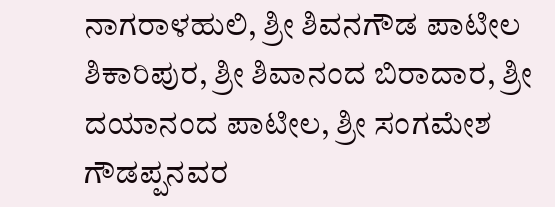ನಾಗರಾಳಹುಲಿ, ಶ್ರೀ ಶಿವನಗೌಡ ಪಾಟೀಲ ಶಿಕಾರಿಪುರ, ಶ್ರೀ ಶಿವಾನಂದ ಬಿರಾದಾರ, ಶ್ರೀ ದಯಾನಂದ ಪಾಟೀಲ, ಶ್ರೀ ಸಂಗಮೇಶ ಗೌಡಪ್ಪನವರ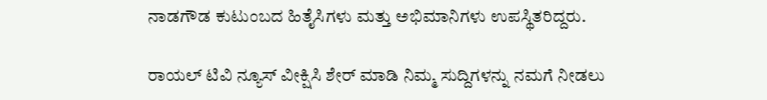ನಾಡಗೌಡ ಕುಟುಂಬದ ಹಿತೈಸಿಗಳು ಮತ್ತು ಅಭಿಮಾನಿಗಳು ಉಪಸ್ಥಿತರಿದ್ದರು.

ರಾಯಲ್ ಟಿವಿ ನ್ಯೂಸ್ ವೀಕ್ಷಿಸಿ ಶೇರ್ ಮಾಡಿ ನಿಮ್ಮ ಸುದ್ದಿಗಳನ್ನು ನಮಗೆ ನೀಡಲು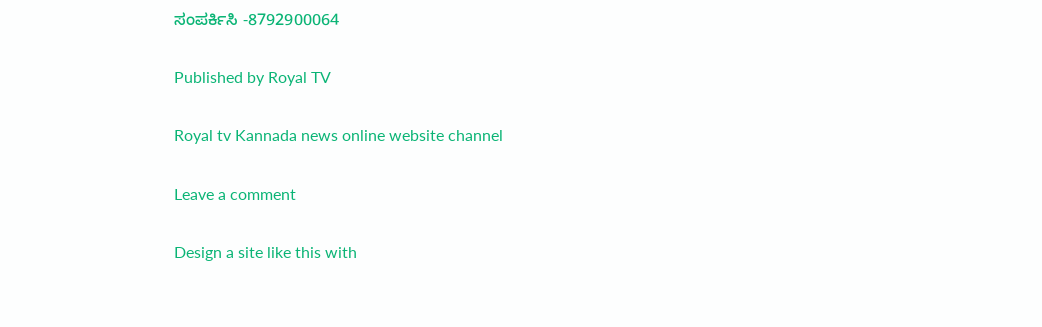ಸಂಪರ್ಕಿಸಿ -8792900064

Published by Royal TV

Royal tv Kannada news online website channel

Leave a comment

Design a site like this with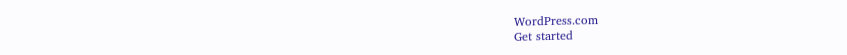WordPress.com
Get started